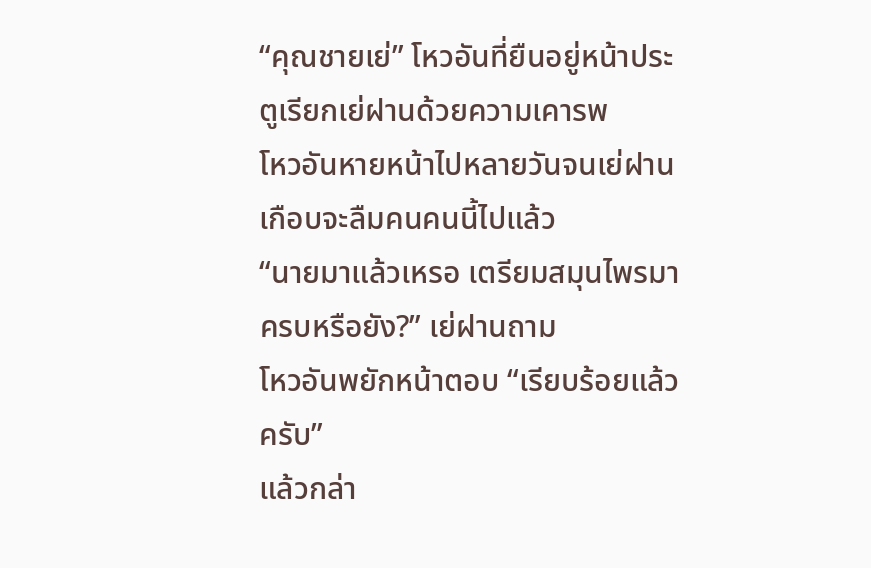“คุณชายเย่” โหวอันที่ยืนอยู่หน้าประตูเรียกเย่ฝานด้วยความเคารพ
โหวอันหายหน้าไปหลายวันจนเย่ฝานเกือบจะลืมคนคนนี้ไปแล้ว
“นายมาแล้วเหรอ เตรียมสมุนไพรมาครบหรือยัง?” เย่ฝานถาม
โหวอันพยักหน้าตอบ “เรียบร้อยแล้วครับ”
แล้วกล่า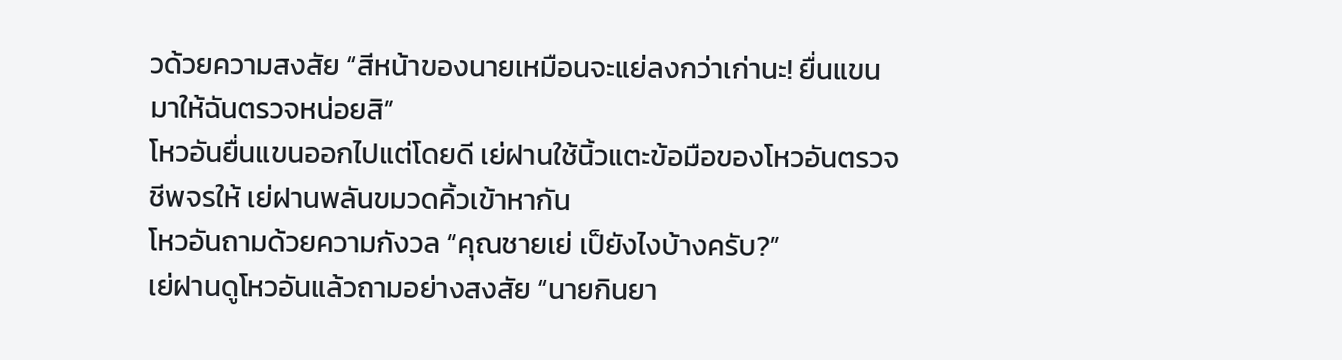วด้วยความสงสัย “สีหน้าของนายเหมือนจะแย่ลงกว่าเก่านะ! ยื่นแขนมาให้ฉันตรวจหน่อยสิ”
โหวอันยื่นแขนออกไปแต่โดยดี เย่ฝานใช้นิ้วแตะข้อมือของโหวอันตรวจชีพจรให้ เย่ฝานพลันขมวดคิ้วเข้าหากัน
โหวอันถามด้วยความกังวล “คุณชายเย่ เป็ยังไงบ้างครับ?”
เย่ฝานดูโหวอันแล้วถามอย่างสงสัย “นายกินยา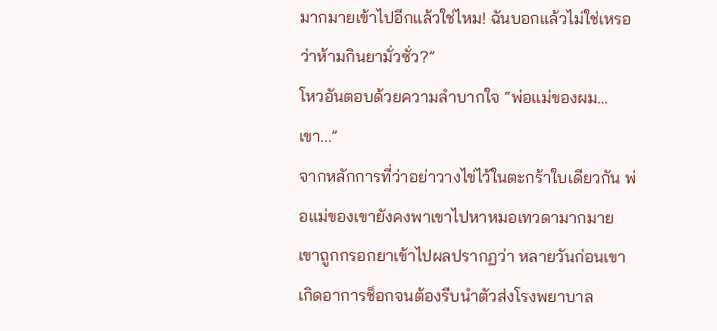มากมายเข้าไปอีกแล้วใช่ไหม! ฉันบอกแล้วไม่ใช่เหรอว่าห้ามกินยามั่วซั่ว?”
โหวอันตอบด้วยความลำบากใจ “พ่อแม่ของผม… เขา...”
จากหลักการที่ว่าอย่าวางไข่ไว้ในตะกร้าใบเดียวกัน พ่อแม่ของเขายังคงพาเขาไปหาหมอเทวดามากมาย เขาถูกกรอกยาเข้าไปผลปรากฏว่า หลายวันก่อนเขาเกิดอาการช็อกจนต้องรีบนำตัวส่งโรงพยาบาล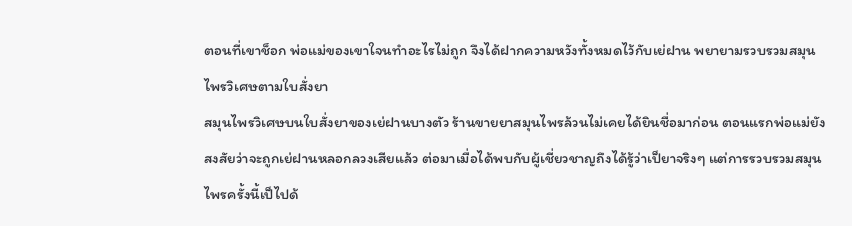ตอนที่เขาช็อก พ่อแม่ของเขาใจนทำอะไรไม่ถูก จึงได้ฝากความหวังทั้งหมดไว้กับเย่ฝาน พยายามรวบรวมสมุนไพรวิเศษตามใบสั่งยา
สมุนไพรวิเศษบนใบสั่งยาของเย่ฝานบางตัว ร้านขายยาสมุนไพรล้วนไม่เคยได้ยินชื่อมาก่อน ตอนแรกพ่อแม่ยังสงสัยว่าจะถูกเย่ฝานหลอกลวงเสียแล้ว ต่อมาเมื่อได้พบกับผู้เชี่ยวชาญถึงได้รู้ว่าเป็ยาจริงๆ แต่การรวบรวมสมุนไพรครั้งนี้เป็ไปด้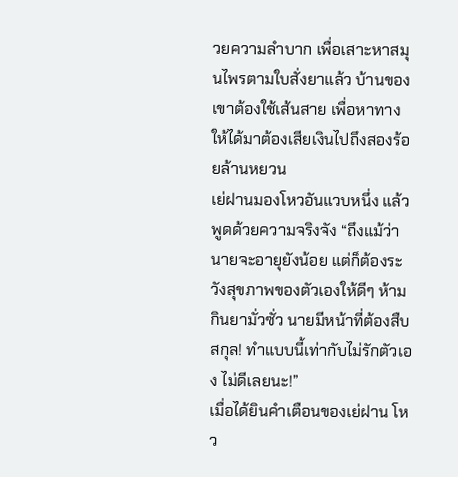วยความลำบาก เพื่อเสาะหาสมุนไพรตามใบสั่งยาแล้ว บ้านของเขาต้องใช้เส้นสาย เพื่อหาทางให้ได้มาต้องเสียเงินไปถึงสองร้อยล้านหยวน
เย่ฝานมองโหวอันแวบหนึ่ง แล้วพูดด้วยความจริงจัง “ถึงแม้ว่านายจะอายุยังน้อย แต่ก็ต้องระวังสุขภาพของตัวเองให้ดีๆ ห้ามกินยามั่วซั่ว นายมีหน้าที่ต้องสืบสกุล! ทำแบบนี้เท่ากับไม่รักตัวเอง ไม่ดีเลยนะ!”
เมื่อได้ยินคำเตือนของเย่ฝาน โหว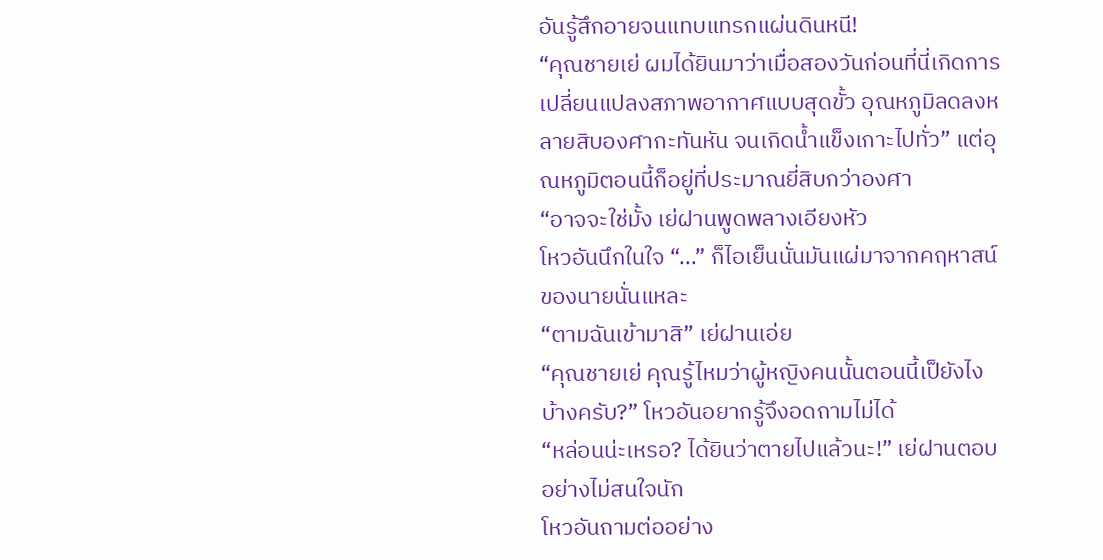อันรู้สึกอายจนแทบแทรกแผ่นดินหนี!
“คุณชายเย่ ผมได้ยินมาว่าเมื่อสองวันก่อนที่นี่เกิดการเปลี่ยนแปลงสภาพอากาศแบบสุดขั้ว อุณหภูมิลดลงหลายสิบองศากะทันหัน จนเกิดน้ำแข็งเกาะไปทั่ว” แต่อุณหภูมิตอนนี้ก็อยู่ที่ประมาณยี่สิบกว่าองศา
“อาจจะใช่มั้ง เย่ฝานพูดพลางเอียงหัว
โหวอันนึกในใจ “...” ก็ไอเย็นนั่นมันแผ่มาจากคฤหาสน์ของนายนั่นแหละ
“ตามฉันเข้ามาสิ” เย่ฝานเอ่ย
“คุณชายเย่ คุณรู้ไหมว่าผู้หญิงคนนั้นตอนนี้เป็ยังไงบ้างครับ?” โหวอันอยากรู้จึงอดถามไม่ได้
“หล่อนน่ะเหรอ? ได้ยินว่าตายไปแล้วนะ!” เย่ฝานตอบอย่างไม่สนใจนัก
โหวอันถามต่ออย่าง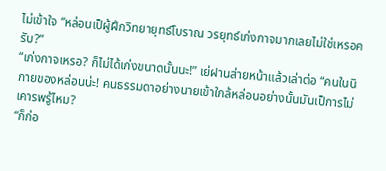ไม่เข้าใจ “หล่อนเป็ผู้ฝึกวิทยายุทธ์โบราณ วรยุทธ์เก่งกาจมากเลยไม่ใช่เหรอครับ?”
“เก่งกาจเหรอ? ก็ไม่ได้เก่งขนาดนั้นนะ!” เย่ฝานส่ายหน้าแล้วเล่าต่อ “คนในนิกายของหล่อนน่ะ! คนธรรมดาอย่างนายเข้าใกล้หล่อนอย่างนั้นมันเป็การไม่เคารพรู้ไหม?
“ก็ก่อ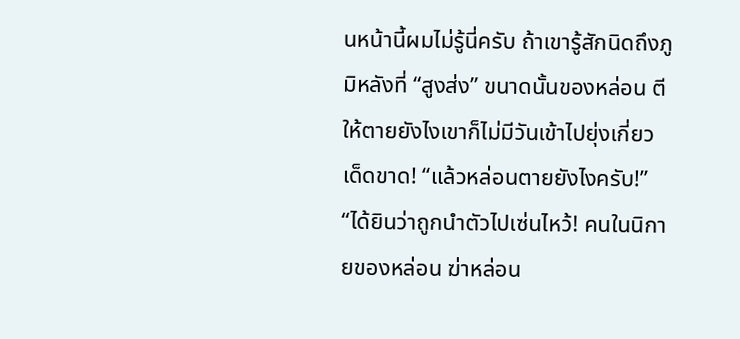นหน้านี้ผมไม่รู้นี่ครับ ถ้าเขารู้สักนิดถึงภูมิหลังที่ “สูงส่ง” ขนาดนั้นของหล่อน ตีให้ตายยังไงเขาก็ไม่มีวันเข้าไปยุ่งเกี่ยวเด็ดขาด! “แล้วหล่อนตายยังไงครับ!”
“ได้ยินว่าถูกนำตัวไปเซ่นไหว้! คนในนิกายของหล่อน ฆ่าหล่อน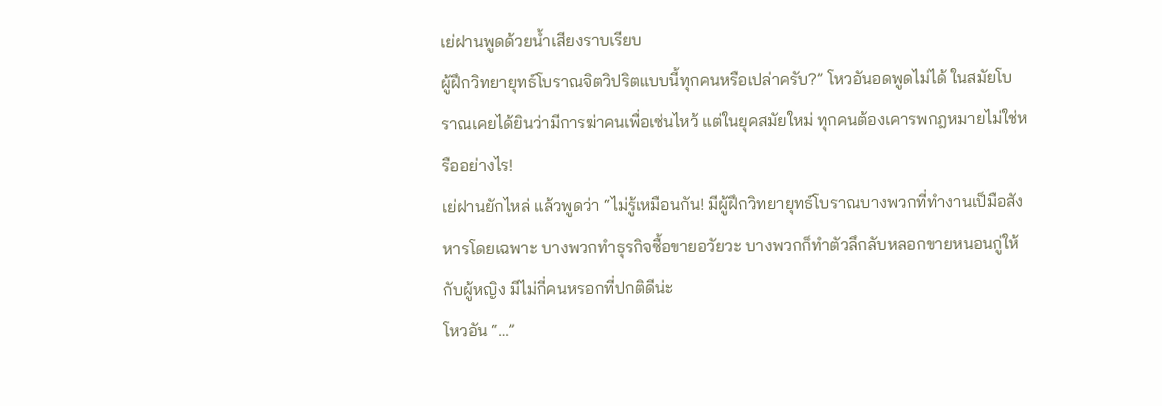เย่ฝานพูดด้วยน้ำเสียงราบเรียบ
ผู้ฝึกวิทยายุทธ์โบราณจิตวิปริตแบบนี้ทุกคนหรือเปล่าครับ?” โหวอันอดพูดไม่ได้ ในสมัยโบราณเคยได้ยินว่ามีการฆ่าคนเพื่อเซ่นไหว้ แต่ในยุคสมัยใหม่ ทุกคนต้องเคารพกฎหมายไม่ใช่หรืออย่างไร!
เย่ฝานยักไหล่ แล้วพูดว่า “ไม่รู้เหมือนกัน! มีผู้ฝึกวิทยายุทธ์โบราณบางพวกที่ทำงานเป็มือสังหารโดยเฉพาะ บางพวกทำธุรกิจซื้อขายอวัยวะ บางพวกก็ทำตัวลึกลับหลอกขายหนอนกู่ให้กับผู้หญิง มีไม่กี่คนหรอกที่ปกติดีน่ะ
โหวอัน “…”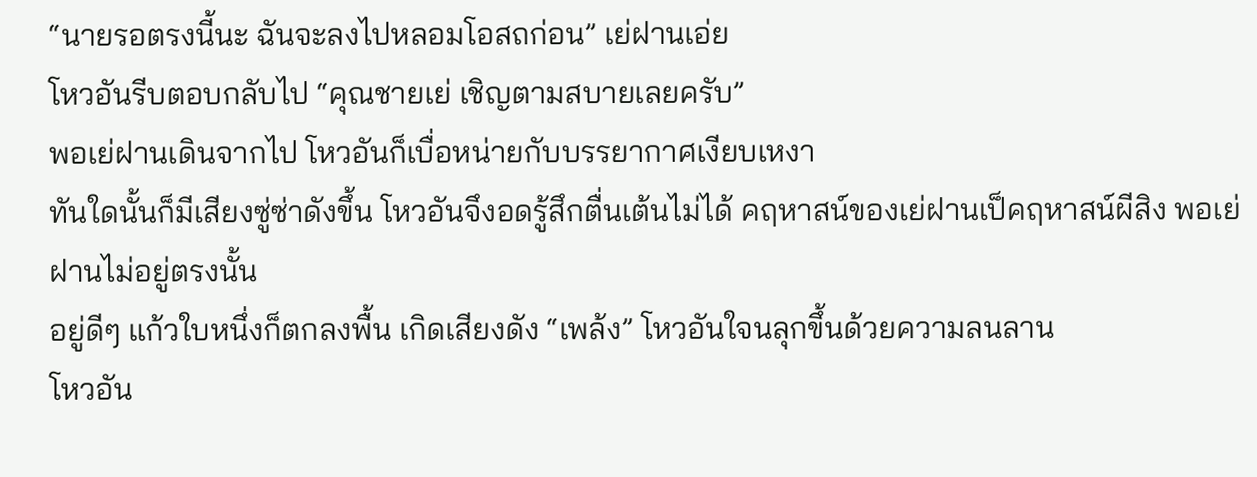“นายรอตรงนี้นะ ฉันจะลงไปหลอมโอสถก่อน” เย่ฝานเอ่ย
โหวอันรีบตอบกลับไป “คุณชายเย่ เชิญตามสบายเลยครับ”
พอเย่ฝานเดินจากไป โหวอันก็เบื่อหน่ายกับบรรยากาศเงียบเหงา
ทันใดนั้นก็มีเสียงซู่ซ่าดังขึ้น โหวอันจึงอดรู้สึกตื่นเต้นไม่ได้ คฤหาสน์ของเย่ฝานเป็คฤหาสน์ผีสิง พอเย่ฝานไม่อยู่ตรงนั้น
อยู่ดีๆ แก้วใบหนึ่งก็ตกลงพื้น เกิดเสียงดัง “เพล้ง” โหวอันใจนลุกขึ้นด้วยความลนลาน
โหวอัน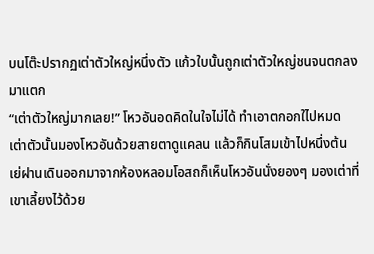บนโต๊ะปรากฏเต่าตัวใหญ่หนึ่งตัว แก้วใบนั้นถูกเต่าตัวใหญ่ชนจนตกลงมาแตก
“เต่าตัวใหญ่มากเลย!” โหวอันอดคิดในใจไม่ได้ ทำเอาตกอกใไปหมด
เต่าตัวนั้นมองโหวอันด้วยสายตาดูแคลน แล้วก็กินโสมเข้าไปหนึ่งต้น
เย่ฝานเดินออกมาจากห้องหลอมโอสถก็เห็นโหวอันนั่งยองๆ มองเต่าที่เขาเลี้ยงไว้ด้วย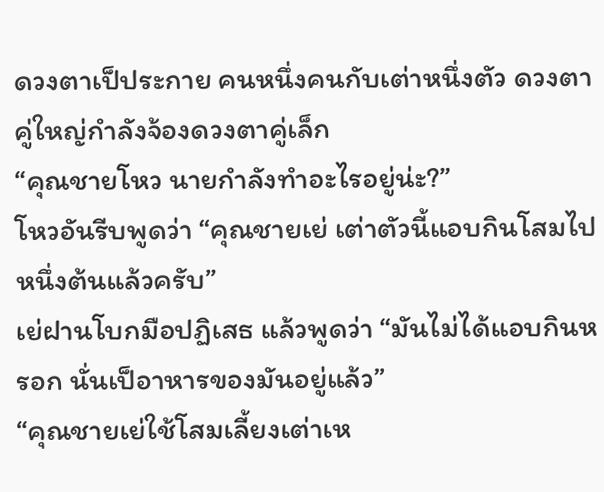ดวงตาเป็ประกาย คนหนึ่งคนกับเต่าหนึ่งตัว ดวงตาคู่ใหญ่กำลังจ้องดวงตาคู่เล็ก
“คุณชายโหว นายกำลังทำอะไรอยู่น่ะ?”
โหวอันรีบพูดว่า “คุณชายเย่ เต่าตัวนี้แอบกินโสมไปหนึ่งต้นแล้วครับ”
เย่ฝานโบกมือปฏิเสธ แล้วพูดว่า “มันไม่ได้แอบกินหรอก นั่นเป็อาหารของมันอยู่แล้ว”
“คุณชายเย่ใช้โสมเลี้ยงเต่าเห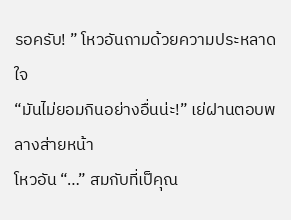รอครับ! ” โหวอันถามด้วยความประหลาดใจ
“มันไม่ยอมกินอย่างอื่นน่ะ!” เย่ฝานตอบพลางส่ายหน้า
โหวอัน “…” สมกับที่เป็คุณ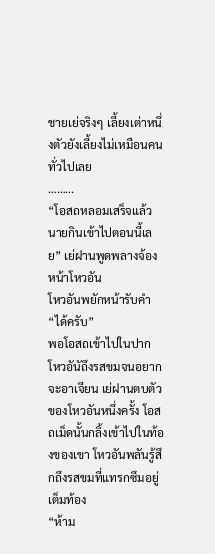ชายเย่จริงๆ เลี้ยงเต่าหนึ่งตัวยังเลี้ยงไม่เหมือนคนทั่วไปเลย
……...
“โอสถหลอมเสร็จแล้ว นายกินเข้าไปตอนนี้เลย” เย่ฝานพูดพลางจ้องหน้าโหวอัน
โหวอันพยักหน้ารับคำ “ได้ครับ”
พอโอสถเข้าไปในปาก โหวอันัถึงรสขมจนอยากจะอาเจียน เย่ฝานตบตัวของโหวอันหนึ่งครั้ง โอสถเม็ดนั้นกลิ้งเข้าไปในท้องของเขา โหวอันพลันรู้สึกถึงรสขมที่แทรกซึมอยู่เต็มท้อง
“ห้าม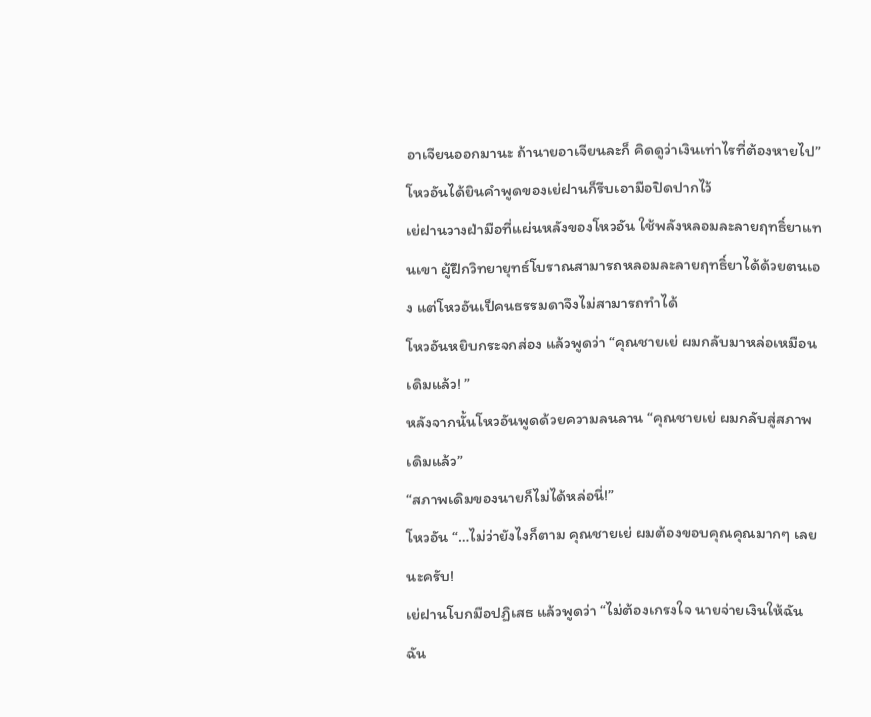อาเจียนออกมานะ ถ้านายอาเจียนละก็ คิดดูว่าเงินเท่าไรที่ต้องหายไป”
โหวอันได้ยินคำพูดของเย่ฝานก็รีบเอามือปิดปากไว้
เย่ฝานวางฝ่ามือที่แผ่นหลังของโหวอัน ใช้พลังหลอมละลายฤทธิ์ยาแทนเขา ผู้ฝึกวิทยายุทธ์โบราณสามารถหลอมละลายฤทธิ์ยาได้ด้วยตนเอง แต่โหวอันเป็คนธรรมดาจึงไม่สามารถทำได้
โหวอันหยิบกระจกส่อง แล้วพูดว่า “คุณชายเย่ ผมกลับมาหล่อเหมือนเดิมแล้ว! ”
หลังจากนั้นโหวอันพูดด้วยความลนลาน “คุณชายเย่ ผมกลับสู่สภาพเดิมแล้ว”
“สภาพเดิมของนายก็ไม่ได้หล่อนี่!”
โหวอัน “…ไม่ว่ายังไงก็ตาม คุณชายเย่ ผมต้องขอบคุณคุณมากๆ เลยนะครับ!
เย่ฝานโบกมือปฏิเสธ แล้วพูดว่า “ไม่ต้องเกรงใจ นายจ่ายเงินให้ฉัน ฉัน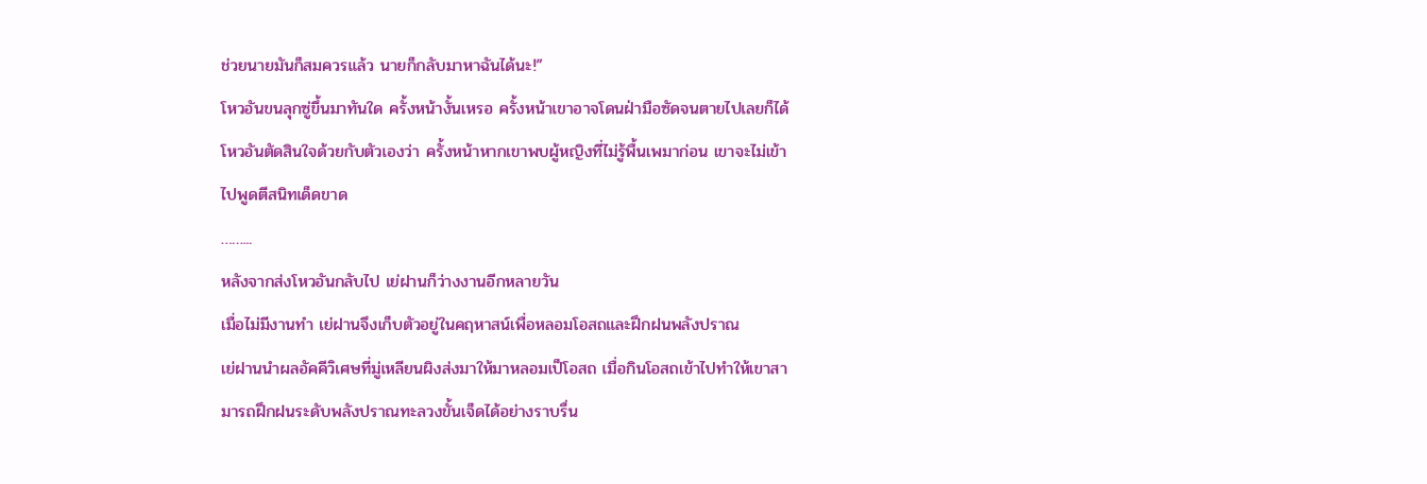ช่วยนายมันก็สมควรแล้ว นายก็กลับมาหาฉันได้นะ!”
โหวอันขนลุกซู่ขึ้นมาทันใด ครั้งหน้างั้นเหรอ ครั้งหน้าเขาอาจโดนฝ่ามือซัดจนตายไปเลยก็ได้ โหวอันตัดสินใจด้วยกับตัวเองว่า ครั้งหน้าหากเขาพบผู้หญิงที่ไม่รู้พื้นเพมาก่อน เขาจะไม่เข้าไปพูดตีสนิทเด็ดขาด
……...
หลังจากส่งโหวอันกลับไป เย่ฝานก็ว่างงานอีกหลายวัน
เมื่อไม่มีงานทำ เย่ฝานจึงเก็บตัวอยู่ในคฤหาสน์เพื่อหลอมโอสถและฝึกฝนพลังปราณ
เย่ฝานนำผลอัคคีวิเศษที่มู่เหลียนผิงส่งมาให้มาหลอมเป็โอสถ เมื่อกินโอสถเข้าไปทำให้เขาสามารถฝึกฝนระดับพลังปราณทะลวงขั้นเจ็ดได้อย่างราบรื่น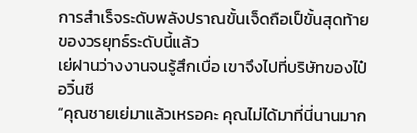การสำเร็จระดับพลังปราณขั้นเจ็ดถือเป็ขั้นสุดท้ายของวรยุทธ์ระดับนี้แล้ว
เย่ฝานว่างงานจนรู้สึกเบื่อ เขาจึงไปที่บริษัทของไป๋อวิ๋นซี
“คุณชายเย่มาแล้วเหรอคะ คุณไม่ได้มาที่นี่นานมาก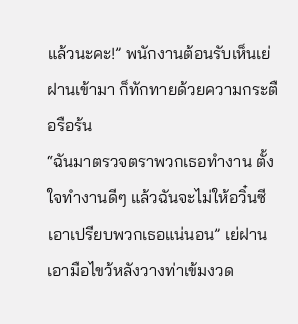แล้วนะคะ!” พนักงานต้อนรับเห็นเย่ฝานเข้ามา ก็ทักทายด้วยความกระตือรือร้น
“ฉันมาตรวจตราพวกเธอทำงาน ตั้งใจทำงานดีๆ แล้วฉันจะไม่ให้อวิ๋นซีเอาเปรียบพวกเธอแน่นอน” เย่ฝานเอามือไขว้หลังวางท่าเข้มงวด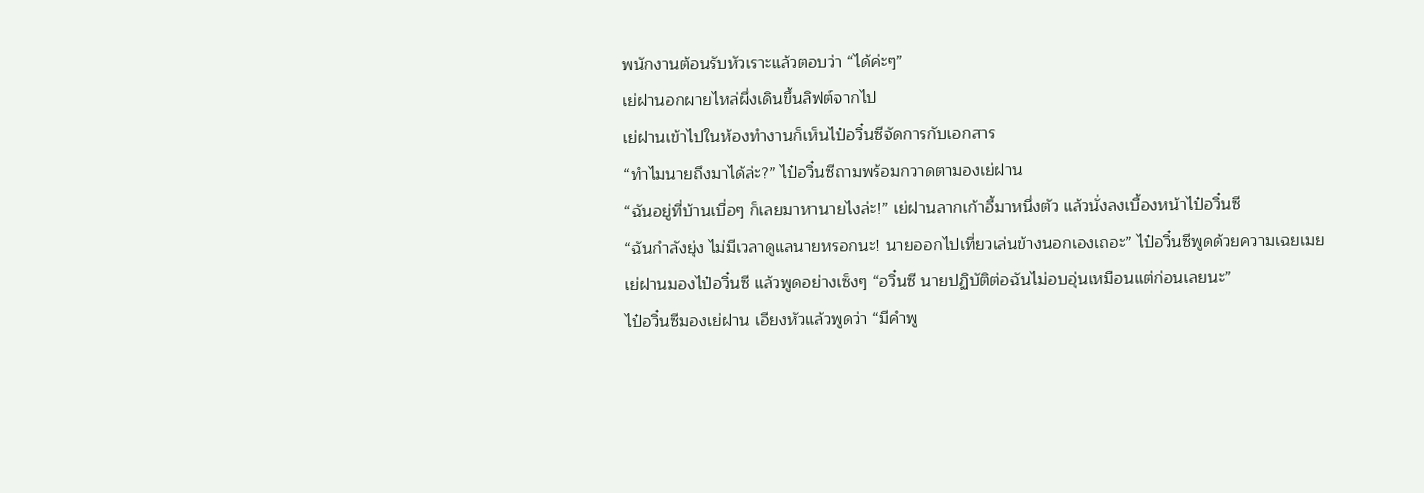พนักงานต้อนรับหัวเราะแล้วตอบว่า “ได้ค่ะๆ”
เย่ฝานอกผายไหล่ผึ่งเดินขึ้นลิฟต์จากไป
เย่ฝานเข้าไปในห้องทำงานก็เห็นไป๋อวิ๋นซีจัดการกับเอกสาร
“ทำไมนายถึงมาได้ล่ะ?” ไป๋อวิ๋นซีถามพร้อมกวาดตามองเย่ฝาน
“ฉันอยู่ที่บ้านเบื่อๆ ก็เลยมาหานายไงล่ะ!” เย่ฝานลากเก้าอี้มาหนึ่งตัว แล้วนั่งลงเบื้องหน้าไป๋อวิ๋นซี
“ฉันกำลังยุ่ง ไม่มีเวลาดูแลนายหรอกนะ! นายออกไปเที่ยวเล่นข้างนอกเองเถอะ” ไป๋อวิ๋นซีพูดด้วยความเฉยเมย
เย่ฝานมองไป๋อวิ๋นซี แล้วพูดอย่างเซ็งๆ “อวิ๋นซี นายปฏิบัติต่อฉันไม่อบอุ่นเหมือนแต่ก่อนเลยนะ”
ไป๋อวิ๋นซีมองเย่ฝาน เอียงหัวแล้วพูดว่า “มีคำพู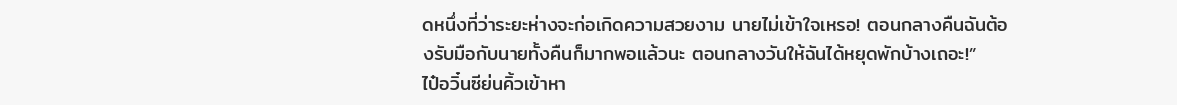ดหนึ่งที่ว่าระยะห่างจะก่อเกิดความสวยงาม นายไม่เข้าใจเหรอ! ตอนกลางคืนฉันต้องรับมือกับนายทั้งคืนก็มากพอแล้วนะ ตอนกลางวันให้ฉันได้หยุดพักบ้างเถอะ!”
ไป๋อวิ๋นซีย่นคิ้วเข้าหา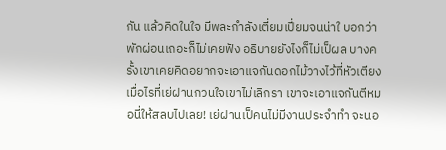กัน แล้วคิดในใจ มีพละกำลังเตี่ยมเปี่ยมจนน่าใ บอกว่าพักผ่อนเถอะก็ไม่เคยฟัง อธิบายยังไงก็ไม่เป็ผล บางครั้งเขาเคยคิดอยากจะเอาแจกันดอกไม้วางไว้ที่หัวเตียง เมื่อไรที่เย่ฝานกวนใจเขาไม่เลิกรา เขาจะเอาแจกันตีหมอนี่ให้สลบไปเลย! เย่ฝานเป็คนไม่มีงานประจำทำ จะนอ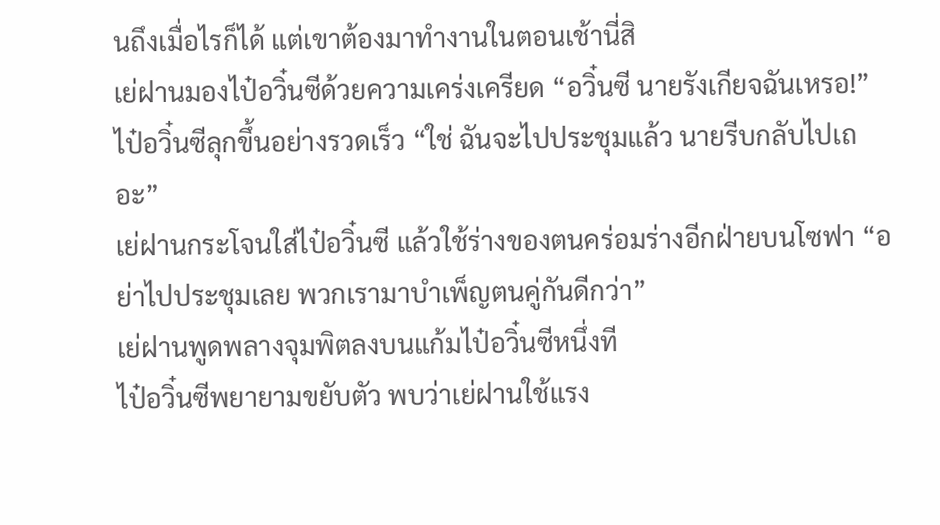นถึงเมื่อไรก็ได้ แต่เขาต้องมาทำงานในตอนเช้านี่สิ
เย่ฝานมองไป๋อวิ๋นซีด้วยความเคร่งเครียด “อวิ๋นซี นายรังเกียจฉันเหรอ!”
ไป๋อวิ๋นซีลุกขึ้นอย่างรวดเร็ว “ใช่ ฉันจะไปประชุมแล้ว นายรีบกลับไปเถอะ”
เย่ฝานกระโจนใส่ไป๋อวิ๋นซี แล้วใช้ร่างของตนคร่อมร่างอีกฝ่ายบนโซฟา “อย่าไปประชุมเลย พวกเรามาบำเพ็ญตนคู่กันดีกว่า”
เย่ฝานพูดพลางจุมพิตลงบนแก้มไป๋อวิ๋นซีหนึ่งที
ไป๋อวิ๋นซีพยายามขยับตัว พบว่าเย่ฝานใช้แรง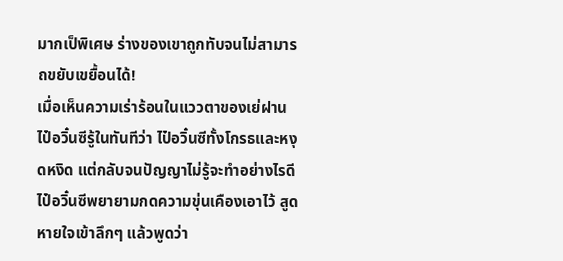มากเป็พิเศษ ร่างของเขาถูกทับจนไม่สามารถขยับเขยื้อนได้!
เมื่อเห็นความเร่าร้อนในแววตาของเย่ฝาน ไป๋อวิ๋นซีรู้ในทันทีว่า ไป๋อวิ๋นซีทั้งโกรธและหงุดหงิด แต่กลับจนปัญญาไม่รู้จะทำอย่างไรดี
ไป๋อวิ๋นซีพยายามกดความขุ่นเคืองเอาไว้ สูดหายใจเข้าลึกๆ แล้วพูดว่า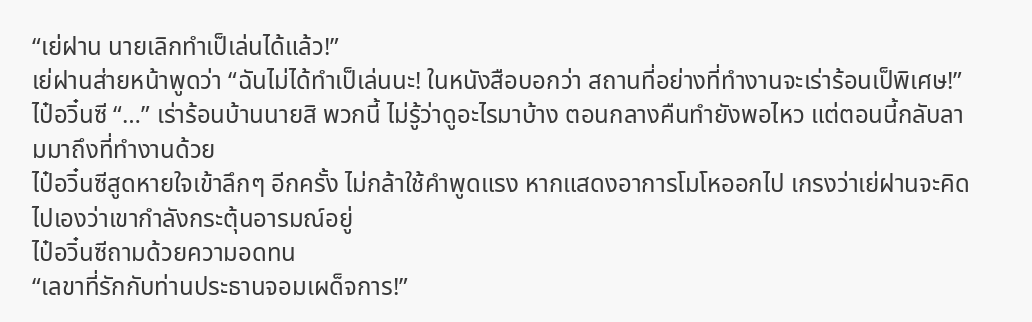“เย่ฝาน นายเลิกทำเป็เล่นได้แล้ว!”
เย่ฝานส่ายหน้าพูดว่า “ฉันไม่ได้ทำเป็เล่นนะ! ในหนังสือบอกว่า สถานที่อย่างที่ทำงานจะเร่าร้อนเป็พิเศษ!”
ไป๋อวิ๋นซี “…” เร่าร้อนบ้านนายสิ พวกนี้ ไม่รู้ว่าดูอะไรมาบ้าง ตอนกลางคืนทำยังพอไหว แต่ตอนนี้กลับลามมาถึงที่ทำงานด้วย
ไป๋อวิ๋นซีสูดหายใจเข้าลึกๆ อีกครั้ง ไม่กล้าใช้คำพูดแรง หากแสดงอาการโมโหออกไป เกรงว่าเย่ฝานจะคิดไปเองว่าเขากำลังกระตุ้นอารมณ์อยู่
ไป๋อวิ๋นซีถามด้วยความอดทน
“เลขาที่รักกับท่านประธานจอมเผด็จการ!”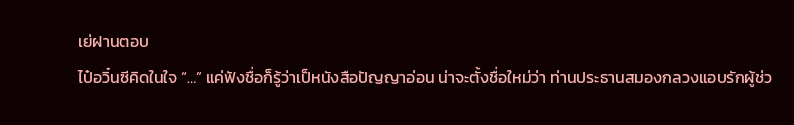เย่ฝานตอบ
ไป๋อวิ๋นซีคิดในใจ “…” แค่ฟังชื่อก็รู้ว่าเป็หนังสือปัญญาอ่อน น่าจะตั้งชื่อใหม่ว่า ท่านประธานสมองกลวงแอบรักผู้ช่ว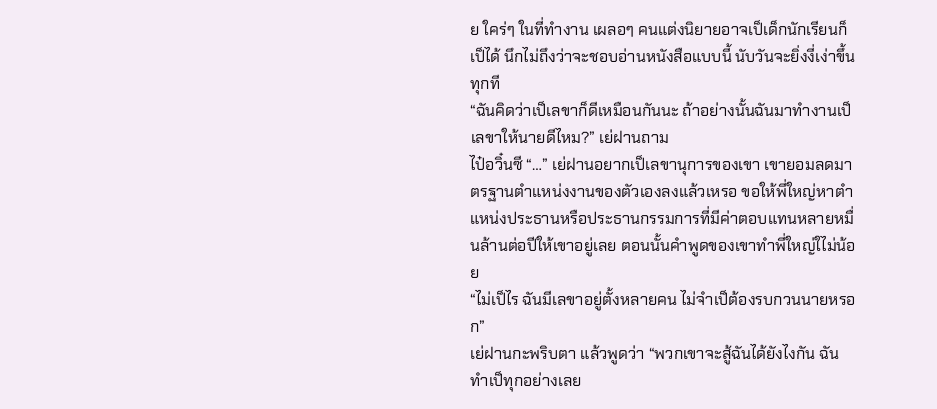ย ใคร่ๆ ในที่ทำงาน เผลอๆ คนแต่งนิยายอาจเป็เด็กนักเรียนก็เป็ได้ นึกไม่ถึงว่าจะชอบอ่านหนังสือแบบนี้ นับวันจะยิ่งงี่เง่าขึ้นทุกที
“ฉันคิดว่าเป็เลขาก็ดีเหมือนกันนะ ถ้าอย่างนั้นฉันมาทำงานเป็เลขาให้นายดีไหม?” เย่ฝานถาม
ไป๋อวิ๋นซี “…” เย่ฝานอยากเป็เลขานุการของเขา เขายอมลดมาตรฐานตำแหน่งงานของตัวเองลงแล้วเหรอ ขอให้พี่ใหญ่หาตำแหน่งประธานหรือประธานกรรมการที่มีค่าตอบแทนหลายหมื่นล้านต่อปีให้เขาอยู่เลย ตอนนั้นคำพูดของเขาทำพี่ใหญ่ใไม่น้อย
“ไม่เป็ไร ฉันมีเลขาอยู่ตั้งหลายคน ไม่จำเป็ต้องรบกวนนายหรอก”
เย่ฝานกะพริบตา แล้วพูดว่า “พวกเขาจะสู้ฉันได้ยังไงกัน ฉันทำเป็ทุกอย่างเลย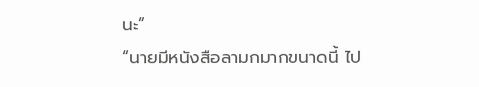นะ”
“นายมีหนังสือลามกมากขนาดนี้ ไป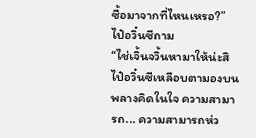ซื้อมาจากที่ไหนเหรอ?” ไป๋อวิ๋นซีถาม
“ไช่เจิ้นจวิ้นหามาให้น่ะสิ
ไป๋อวิ๋นซีเหลือบตามองบนพลางคิดในใจ ความสามารถ... ความสามารถห่ว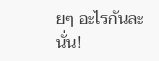ยๆ อะไรกันละนั่น!